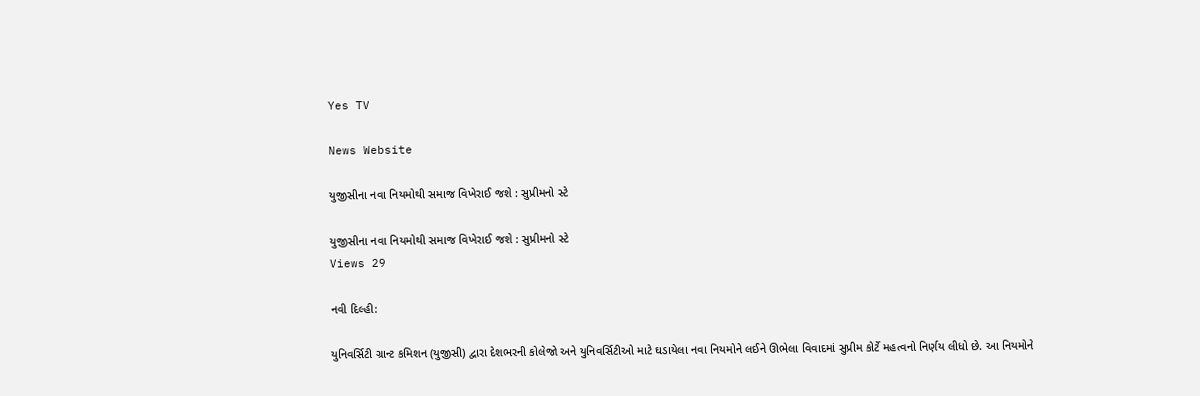Yes TV

News Website

યુજીસીના નવા નિયમોથી સમાજ વિખેરાઈ જશે : સુપ્રીમનો સ્ટે

યુજીસીના નવા નિયમોથી સમાજ વિખેરાઈ જશે : સુપ્રીમનો સ્ટે
Views 29

નવી દિલ્હી:

યુનિવર્સિટી ગ્રાન્ટ કમિશન (યુજીસી) દ્વારા દેશભરની કોલેજો અને યુનિવર્સિટીઓ માટે ઘડાયેલા નવા નિયમોને લઈને ઊભેલા વિવાદમાં સુપ્રીમ કોર્ટે મહત્વનો નિર્ણય લીધો છે. આ નિયમોને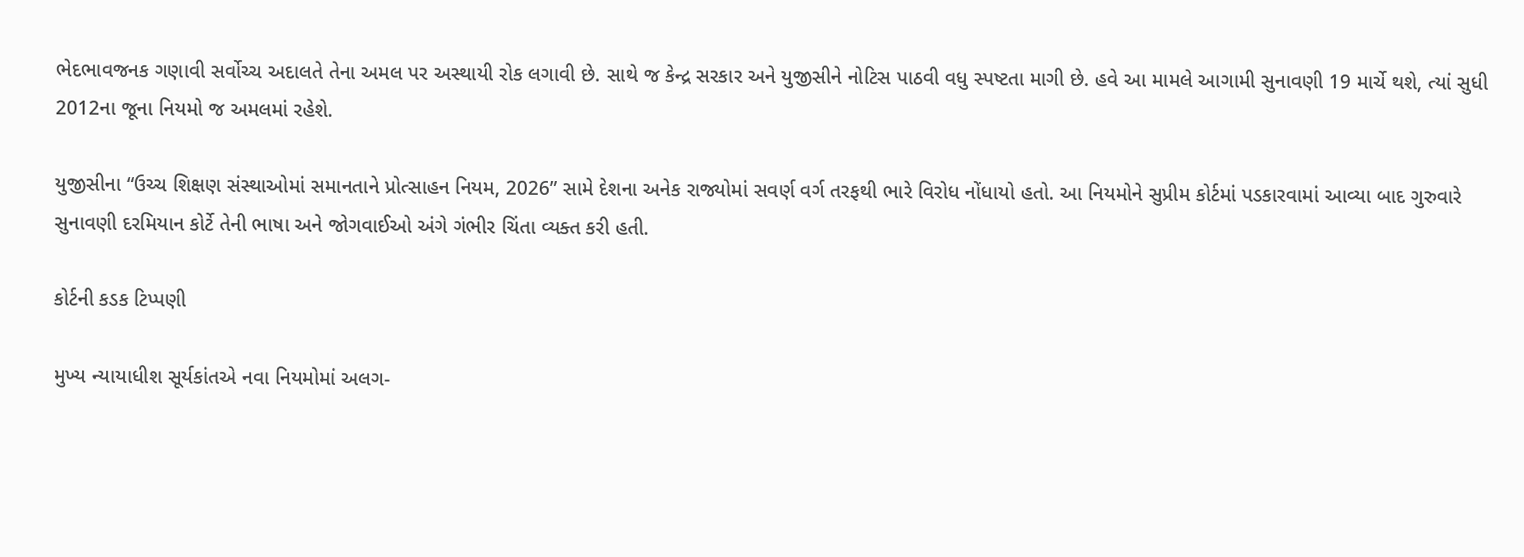ભેદભાવજનક ગણાવી સર્વોચ્ચ અદાલતે તેના અમલ પર અસ્થાયી રોક લગાવી છે. સાથે જ કેન્દ્ર સરકાર અને યુજીસીને નોટિસ પાઠવી વધુ સ્પષ્ટતા માગી છે. હવે આ મામલે આગામી સુનાવણી 19 માર્ચે થશે, ત્યાં સુધી 2012ના જૂના નિયમો જ અમલમાં રહેશે.

યુજીસીના “ઉચ્ચ શિક્ષણ સંસ્થાઓમાં સમાનતાને પ્રોત્સાહન નિયમ, 2026” સામે દેશના અનેક રાજ્યોમાં સવર્ણ વર્ગ તરફથી ભારે વિરોધ નોંધાયો હતો. આ નિયમોને સુપ્રીમ કોર્ટમાં પડકારવામાં આવ્યા બાદ ગુરુવારે સુનાવણી દરમિયાન કોર્ટે તેની ભાષા અને જોગવાઈઓ અંગે ગંભીર ચિંતા વ્યક્ત કરી હતી.

કોર્ટની કડક ટિપ્પણી

મુખ્ય ન્યાયાધીશ સૂર્યકાંતએ નવા નિયમોમાં અલગ-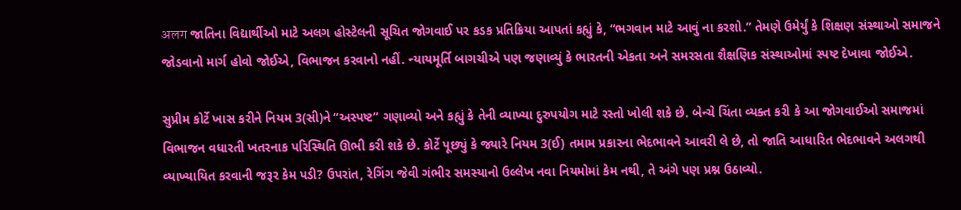अलग જાતિના વિદ્યાર્થીઓ માટે અલગ હોસ્ટેલની સૂચિત જોગવાઈ પર કડક પ્રતિક્રિયા આપતાં કહ્યું કે, “ભગવાન માટે આવું ના કરશો.” તેમણે ઉમેર્યું કે શિક્ષણ સંસ્થાઓ સમાજને જોડવાનો માર્ગ હોવો જોઈએ, વિભાજન કરવાનો નહીં. ન્યાયમૂર્તિ બાગચીએ પણ જણાવ્યું કે ભારતની એકતા અને સમરસતા શૈક્ષણિક સંસ્થાઓમાં સ્પષ્ટ દેખાવા જોઈએ.

સુપ્રીમ કોર્ટે ખાસ કરીને નિયમ 3(સી)ને “અસ્પષ્ટ” ગણાવ્યો અને કહ્યું કે તેની વ્યાખ્યા દુરુપયોગ માટે રસ્તો ખોલી શકે છે. બેન્ચે ચિંતા વ્યક્ત કરી કે આ જોગવાઈઓ સમાજમાં વિભાજન વધારતી ખતરનાક પરિસ્થિતિ ઊભી કરી શકે છે. કોર્ટે પૂછ્યું કે જ્યારે નિયમ 3(ઈ) તમામ પ્રકારના ભેદભાવને આવરી લે છે, તો જાતિ આધારિત ભેદભાવને અલગથી વ્યાખ્યાયિત કરવાની જરૂર કેમ પડી? ઉપરાંત, રેગિંગ જેવી ગંભીર સમસ્યાનો ઉલ્લેખ નવા નિયમોમાં કેમ નથી, તે અંગે પણ પ્રશ્ન ઉઠાવ્યો.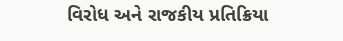વિરોધ અને રાજકીય પ્રતિક્રિયા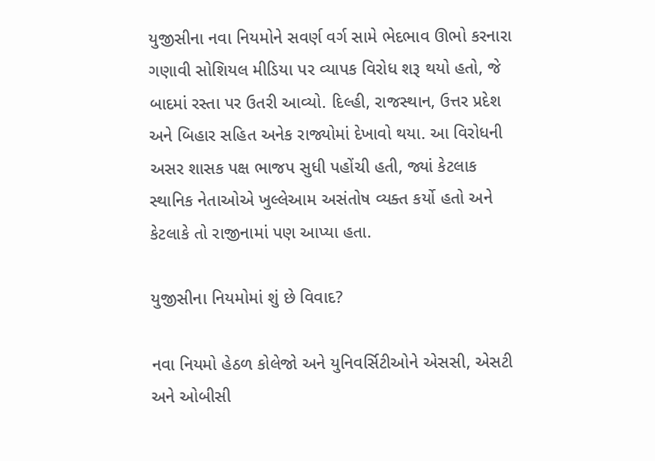યુજીસીના નવા નિયમોને સવર્ણ વર્ગ સામે ભેદભાવ ઊભો કરનારા ગણાવી સોશિયલ મીડિયા પર વ્યાપક વિરોધ શરૂ થયો હતો, જે બાદમાં રસ્તા પર ઉતરી આવ્યો. દિલ્હી, રાજસ્થાન, ઉત્તર પ્રદેશ અને બિહાર સહિત અનેક રાજ્યોમાં દેખાવો થયા. આ વિરોધની અસર શાસક પક્ષ ભાજપ સુધી પહોંચી હતી, જ્યાં કેટલાક સ્થાનિક નેતાઓએ ખુલ્લેઆમ અસંતોષ વ્યક્ત કર્યો હતો અને કેટલાકે તો રાજીનામાં પણ આપ્યા હતા.

યુજીસીના નિયમોમાં શું છે વિવાદ?

નવા નિયમો હેઠળ કોલેજો અને યુનિવર્સિટીઓને એસસી, એસટી અને ઓબીસી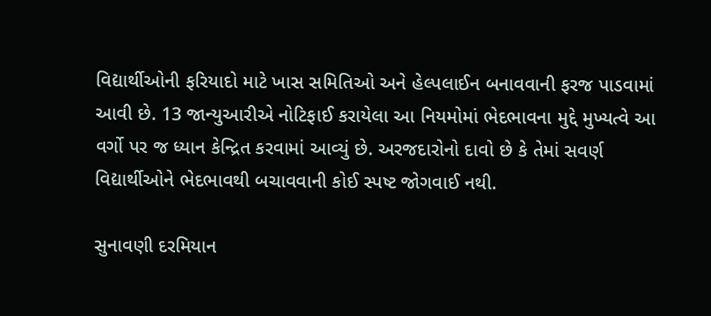વિદ્યાર્થીઓની ફરિયાદો માટે ખાસ સમિતિઓ અને હેલ્પલાઈન બનાવવાની ફરજ પાડવામાં આવી છે. 13 જાન્યુઆરીએ નોટિફાઈ કરાયેલા આ નિયમોમાં ભેદભાવના મુદ્દે મુખ્યત્વે આ વર્ગો પર જ ધ્યાન કેન્દ્રિત કરવામાં આવ્યું છે. અરજદારોનો દાવો છે કે તેમાં સવર્ણ વિદ્યાર્થીઓને ભેદભાવથી બચાવવાની કોઈ સ્પષ્ટ જોગવાઈ નથી.

સુનાવણી દરમિયાન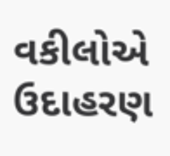વકીલોએ ઉદાહરણ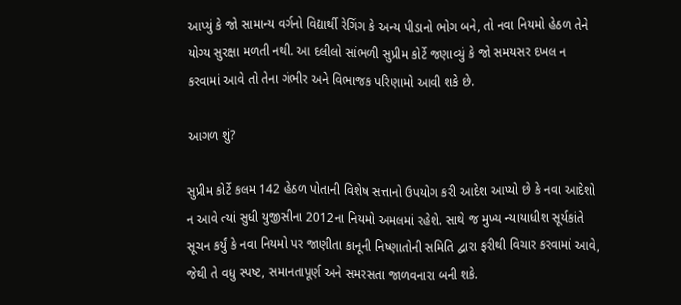આપ્યું કે જો સામાન્ય વર્ગનો વિદ્યાર્થી રેગિંગ કે અન્ય પીડાનો ભોગ બને, તો નવા નિયમો હેઠળ તેને યોગ્ય સુરક્ષા મળતી નથી. આ દલીલો સાંભળી સુપ્રીમ કોર્ટે જણાવ્યું કે જો સમયસર દખલ ન કરવામાં આવે તો તેના ગંભીર અને વિભાજક પરિણામો આવી શકે છે.

આગળ શું?

સુપ્રીમ કોર્ટે કલમ 142 હેઠળ પોતાની વિશેષ સત્તાનો ઉપયોગ કરી આદેશ આપ્યો છે કે નવા આદેશો ન આવે ત્યાં સુધી યુજીસીના 2012ના નિયમો અમલમાં રહેશે. સાથે જ મુખ્ય ન્યાયાધીશ સૂર્યકાંતે સૂચન કર્યું કે નવા નિયમો પર જાણીતા કાનૂની નિષ્ણાતોની સમિતિ દ્વારા ફરીથી વિચાર કરવામાં આવે, જેથી તે વધુ સ્પષ્ટ, સમાનતાપૂર્ણ અને સમરસતા જાળવનારા બની શકે.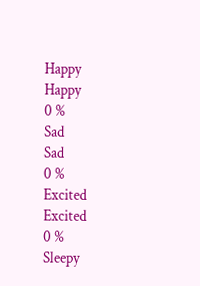Happy
Happy
0 %
Sad
Sad
0 %
Excited
Excited
0 %
Sleepy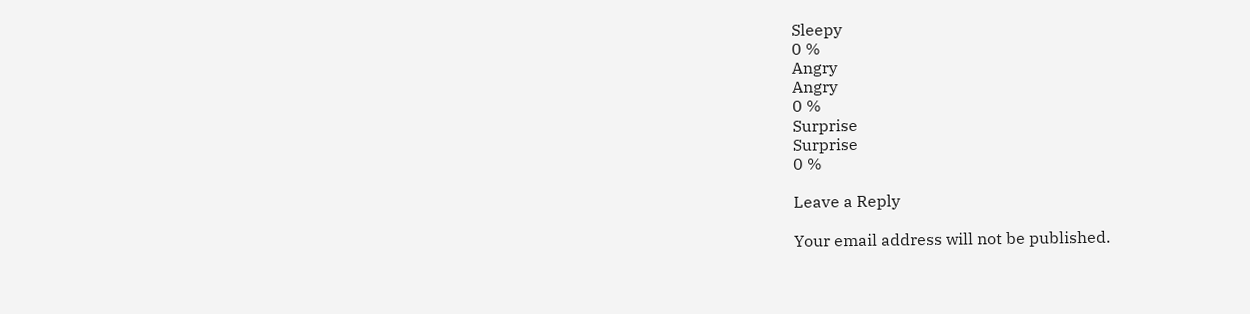Sleepy
0 %
Angry
Angry
0 %
Surprise
Surprise
0 %

Leave a Reply

Your email address will not be published.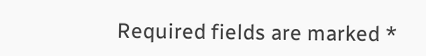Required fields are marked *